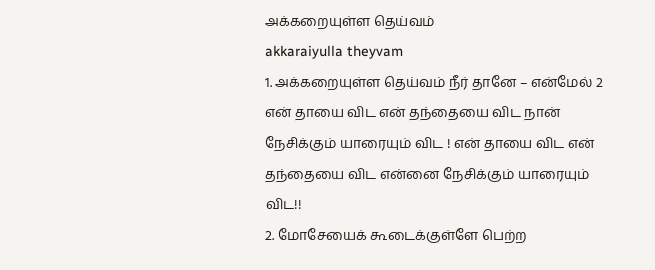அக்கறையுள்ள தெய்வம்
akkaraiyulla theyvam
1. அக்கறையுள்ள தெய்வம் நீர் தானே – என்மேல் 2 என் தாயை விட என் தந்தையை விட நான் நேசிக்கும் யாரையும் விட ! என் தாயை விட என் தந்தையை விட என்னை நேசிக்கும் யாரையும் விட!!
2. மோசேயைக் கூடைக்குள்ளே பெற்ற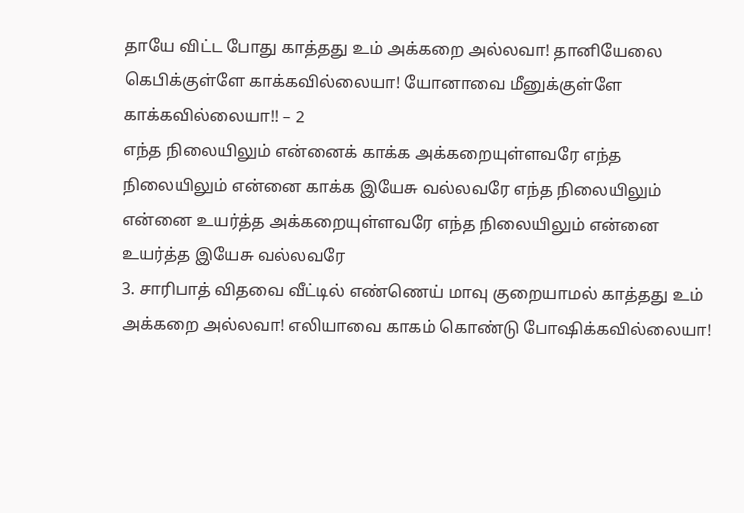தாயே விட்ட போது காத்தது உம் அக்கறை அல்லவா! தானியேலை கெபிக்குள்ளே காக்கவில்லையா! யோனாவை மீனுக்குள்ளே காக்கவில்லையா!! – 2
எந்த நிலையிலும் என்னைக் காக்க அக்கறையுள்ளவரே எந்த நிலையிலும் என்னை காக்க இயேசு வல்லவரே எந்த நிலையிலும் என்னை உயர்த்த அக்கறையுள்ளவரே எந்த நிலையிலும் என்னை உயர்த்த இயேசு வல்லவரே
3. சாரிபாத் விதவை வீட்டில் எண்ணெய் மாவு குறையாமல் காத்தது உம் அக்கறை அல்லவா! எலியாவை காகம் கொண்டு போஷிக்கவில்லையா!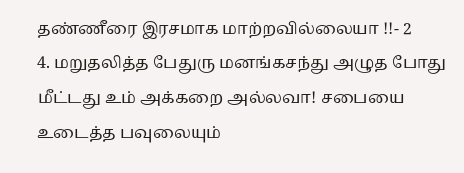தண்ணீரை இரசமாக மாற்றவில்லையா !!- 2
4. மறுதலித்த பேதுரு மனங்கசந்து அழுத போது மீட்டது உம் அக்கறை அல்லவா! சபையை உடைத்த பவுலையும்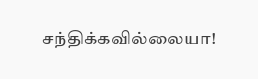சந்திக்கவில்லையா!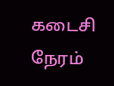கடைசி நேரம்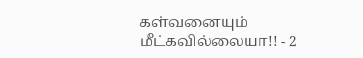கள்வனையும் மீட்கவில்லையா!! - 2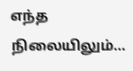எந்த நிலையிலும்...